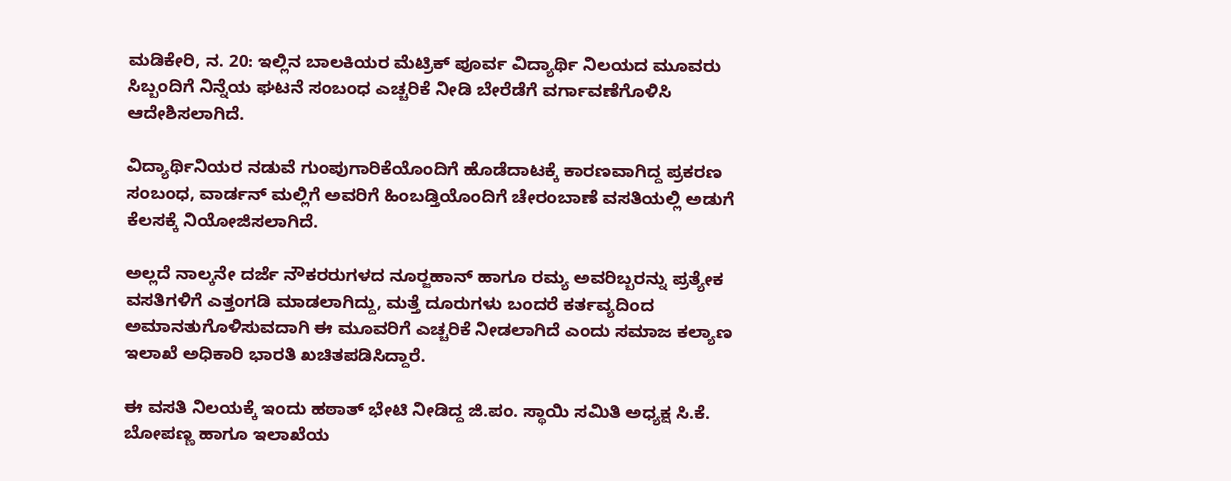ಮಡಿಕೇರಿ, ನ. 20: ಇಲ್ಲಿನ ಬಾಲಕಿಯರ ಮೆಟ್ರಿಕ್ ಪೂರ್ವ ವಿದ್ಯಾರ್ಥಿ ನಿಲಯದ ಮೂವರು ಸಿಬ್ಬಂದಿಗೆ ನಿನ್ನೆಯ ಘಟನೆ ಸಂಬಂಧ ಎಚ್ಚರಿಕೆ ನೀಡಿ ಬೇರೆಡೆಗೆ ವರ್ಗಾವಣೆಗೊಳಿಸಿ ಆದೇಶಿಸಲಾಗಿದೆ.

ವಿದ್ಯಾರ್ಥಿನಿಯರ ನಡುವೆ ಗುಂಪುಗಾರಿಕೆಯೊಂದಿಗೆ ಹೊಡೆದಾಟಕ್ಕೆ ಕಾರಣವಾಗಿದ್ದ ಪ್ರಕರಣ ಸಂಬಂಧ, ವಾರ್ಡನ್ ಮಲ್ಲಿಗೆ ಅವರಿಗೆ ಹಿಂಬಡ್ತಿಯೊಂದಿಗೆ ಚೇರಂಬಾಣೆ ವಸತಿಯಲ್ಲಿ ಅಡುಗೆ ಕೆಲಸಕ್ಕೆ ನಿಯೋಜಿಸಲಾಗಿದೆ.

ಅಲ್ಲದೆ ನಾಲ್ಕನೇ ದರ್ಜೆ ನೌಕರರುಗಳದ ನೂರ್‍ಜಹಾನ್ ಹಾಗೂ ರಮ್ಯ ಅವರಿಬ್ಬರನ್ನು ಪ್ರತ್ಯೇಕ ವಸತಿಗಳಿಗೆ ಎತ್ತಂಗಡಿ ಮಾಡಲಾಗಿದ್ದು, ಮತ್ತೆ ದೂರುಗಳು ಬಂದರೆ ಕರ್ತವ್ಯದಿಂದ ಅಮಾನತುಗೊಳಿಸುವದಾಗಿ ಈ ಮೂವರಿಗೆ ಎಚ್ಚರಿಕೆ ನೀಡಲಾಗಿದೆ ಎಂದು ಸಮಾಜ ಕಲ್ಯಾಣ ಇಲಾಖೆ ಅಧಿಕಾರಿ ಭಾರತಿ ಖಚಿತಪಡಿಸಿದ್ದಾರೆ.

ಈ ವಸತಿ ನಿಲಯಕ್ಕೆ ಇಂದು ಹಠಾತ್ ಭೇಟಿ ನೀಡಿದ್ದ ಜಿ.ಪಂ. ಸ್ಥಾಯಿ ಸಮಿತಿ ಅಧ್ಯಕ್ಷ ಸಿ.ಕೆ. ಬೋಪಣ್ಣ ಹಾಗೂ ಇಲಾಖೆಯ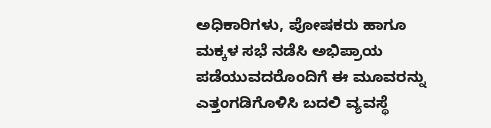ಅಧಿಕಾರಿಗಳು, ಪೋಷಕರು ಹಾಗೂ ಮಕ್ಕಳ ಸಭೆ ನಡೆಸಿ ಅಭಿಪ್ರಾಯ ಪಡೆಯುವದರೊಂದಿಗೆ ಈ ಮೂವರನ್ನು ಎತ್ತಂಗಡಿಗೊಳಿಸಿ ಬದಲಿ ವ್ಯವಸ್ಥೆ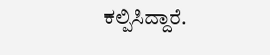ಕಲ್ಪಿಸಿದ್ದಾರೆ.